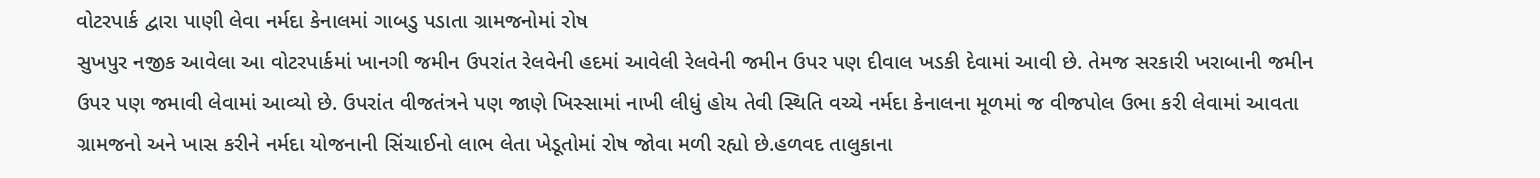વોટરપાર્ક દ્વારા પાણી લેવા નર્મદા કેનાલમાં ગાબડુ પડાતા ગ્રામજનોમાં રોષ
સુખપુર નજીક આવેલા આ વોટરપાર્કમાં ખાનગી જમીન ઉપરાંત રેલવેની હદમાં આવેલી રેલવેની જમીન ઉપર પણ દીવાલ ખડકી દેવામાં આવી છે. તેમજ સરકારી ખરાબાની જમીન ઉપર પણ જમાવી લેવામાં આવ્યો છે. ઉપરાંત વીજતંત્રને પણ જાણે ખિસ્સામાં નાખી લીધું હોય તેવી સ્થિતિ વચ્ચે નર્મદા કેનાલના મૂળમાં જ વીજપોલ ઉભા કરી લેવામાં આવતા ગ્રામજનો અને ખાસ કરીને નર્મદા યોજનાની સિંચાઈનો લાભ લેતા ખેડૂતોમાં રોષ જોવા મળી રહ્યો છે.હળવદ તાલુકાના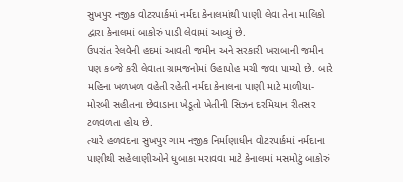સુખપુર નજીક વોટરપાર્કમાં નર્મદા કેનાલમાંથી પાણી લેવા તેના માલિકો દ્વારા કેનાલમાં બાકોરું પાડી લેવામાં આવ્યું છે.
ઉપરાંત રેલવેની હદમાં આવતી જમીન અને સરકારી ખરાબાની જમીન પણ કબ્જે કરી લેવાતા ગ્રામજનોમાં ઉહાપોહ મચી જવા પામ્યો છે. બારે મહિના ખળખળ વહેતી રહેતી નર્મદા કેનાલના પાણી માટે માળીયા-મોરબી સહીતના છેવાડાના ખેડૂતો ખેતીની સિઝન દરમિયાન રીતસર ટળવળતા હોય છે.
ત્યારે હળવદના સુખપુર ગામ નજીક નિર્માણાધીન વોટરપાર્કમાં નર્મદાના પાણીથી સહેલાણીઓને ધુબાકા મરાવવા માટે કેનાલમાં મસમોટું બાકોરું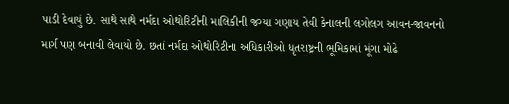પાડી દેવાયું છે. સાથે સાથે નર્મદા ઓથોરિટીની માલિકીની જગ્યા ગણાય તેવી કેનાલની લગોલગ આવન-જાવનનો માર્ગ પણ બનાવી લેવાયો છે. છતાં નર્મદા ઓથોરિટીના અધિકારીઓ ધૃતરાષ્ટ્રની ભૂમિકામાં મૂંગા મોઢે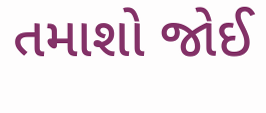તમાશો જોઈ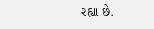રહ્યા છે.